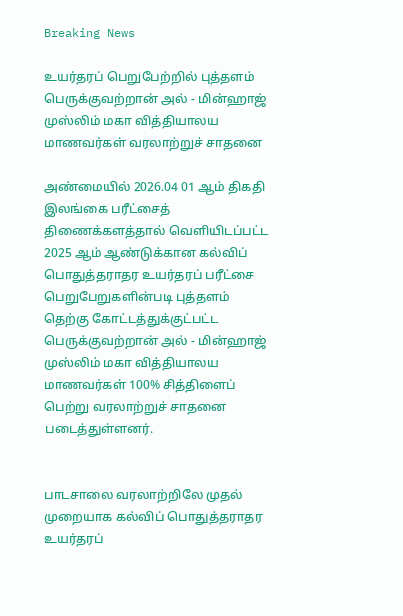Breaking News

உயர்தரப் பெறுபேற்றில் புத்தளம் பெருக்குவற்றான் அல் - மின்ஹாஜ் முஸ்லிம் மகா வித்தியாலய மாணவர்கள் வரலாற்றுச் சாதனை

அண்மையில் 2026.04 01 ஆம் திகதி இலங்கை பரீட்சைத் திணைக்களத்தால் வெளியிடப்பட்ட 2025 ஆம் ஆண்டுக்கான கல்விப் பொதுத்தராதர உயர்தரப் பரீட்சை பெறுபேறுகளின்படி புத்தளம் தெற்கு கோட்டத்துக்குட்பட்ட பெருக்குவற்றான் அல் - மின்ஹாஜ் முஸ்லிம் மகா வித்தியாலய மாணவர்கள் 100% சித்திளைப் பெற்று வரலாற்றுச் சாதனை படைத்துள்ளனர்.


பாடசாலை வரலாற்றிலே முதல் முறையாக கல்விப் பொதுத்தராதர உயர்தரப்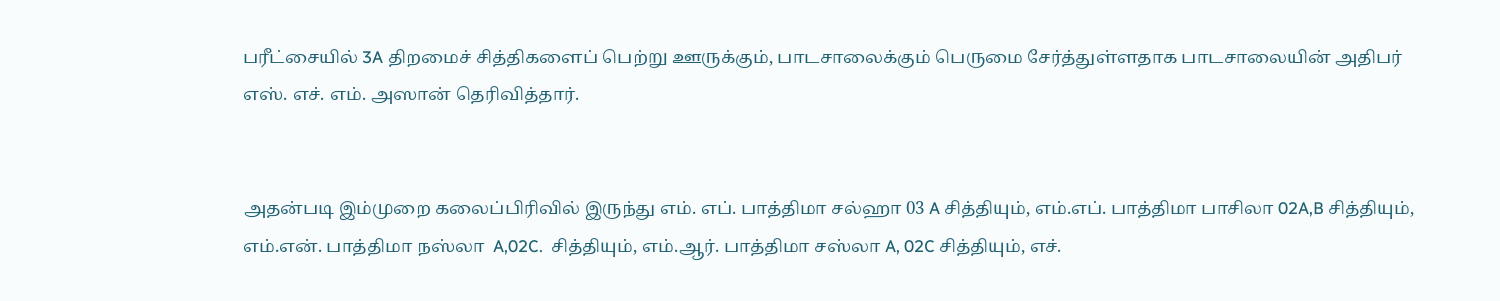பரீட்சையில் 3A திறமைச் சித்திகளைப் பெற்று ஊருக்கும், பாடசாலைக்கும் பெருமை சேர்த்துள்ளதாக பாடசாலையின் அதிபர் எஸ். எச். எம். அஸான் தெரிவித்தார்.


அதன்படி இம்முறை கலைப்பிரிவில் இருந்து எம். எப். பாத்திமா சல்ஹா 03 A சித்தியும், எம்.எப். பாத்திமா பாசிலா 02A,B சித்தியும், எம்.என். பாத்திமா நஸ்லா  A,02C.  சித்தியும், எம்.ஆர். பாத்திமா சஸ்லா A, 02C சித்தியும், எச்.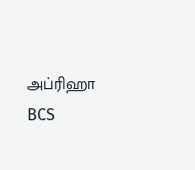அப்ரிஹா  BCS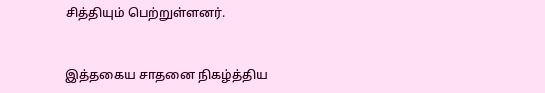சித்தியும் பெற்றுள்ளனர்.


இத்தகைய சாதனை நிகழ்த்திய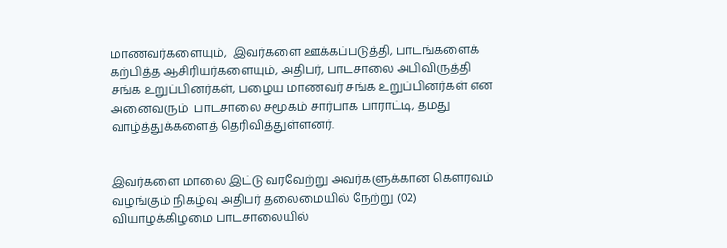மாணவர்களையும்,  இவர்களை ஊக்கப்படுத்தி, பாடங்களைக் கற்பித்த ஆசிரியர்களையும், அதிபர், பாடசாலை அபிவிருத்தி சங்க உறுப்பினர்கள், பழைய மாணவர் சங்க உறுப்பினர்கள் என அனைவரும்  பாடசாலை சமூகம் சார்பாக பாராட்டி, தமது வாழ்த்துக்களைத் தெரிவித்துள்ளனர்.


இவர்களை மாலை இட்டு வரவேற்று அவர்களுக்கான கௌரவம் வழங்கும் நிகழ்வு அதிபர் தலைமையில் நேற்று (02) வியாழக்கிழமை பாடசாலையில்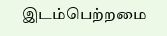இடம்பெற்றமை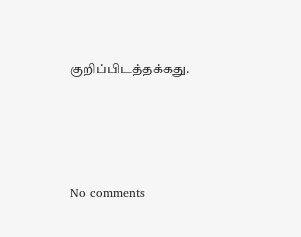குறிப்பிடத்தக்கது.





No comments